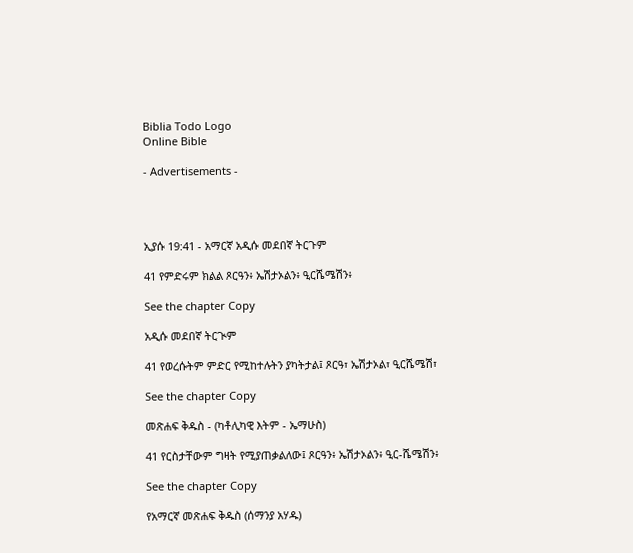Biblia Todo Logo
Online Bible

- Advertisements -




ኢያሱ 19:41 - አማርኛ አዲሱ መደበኛ ትርጉም

41 የምድሩም ክልል ጾርዓን፥ ኤሽታኦልን፥ ዒርሼሜሽን፥

See the chapter Copy

አዲሱ መደበኛ ትርጒም

41 የወረሱትም ምድር የሚከተሉትን ያካትታል፤ ጾርዓ፣ ኤሽታኦል፣ ዒርሼሜሽ፣

See the chapter Copy

መጽሐፍ ቅዱስ - (ካቶሊካዊ እትም - ኤማሁስ)

41 የርስታቸውም ግዛት የሚያጠቃልለው፤ ጾርዓን፥ ኤሽታኦልን፥ ዒር-ሼሜሽን፥

See the chapter Copy

የአማርኛ መጽሐፍ ቅዱስ (ሰማንያ አሃዱ)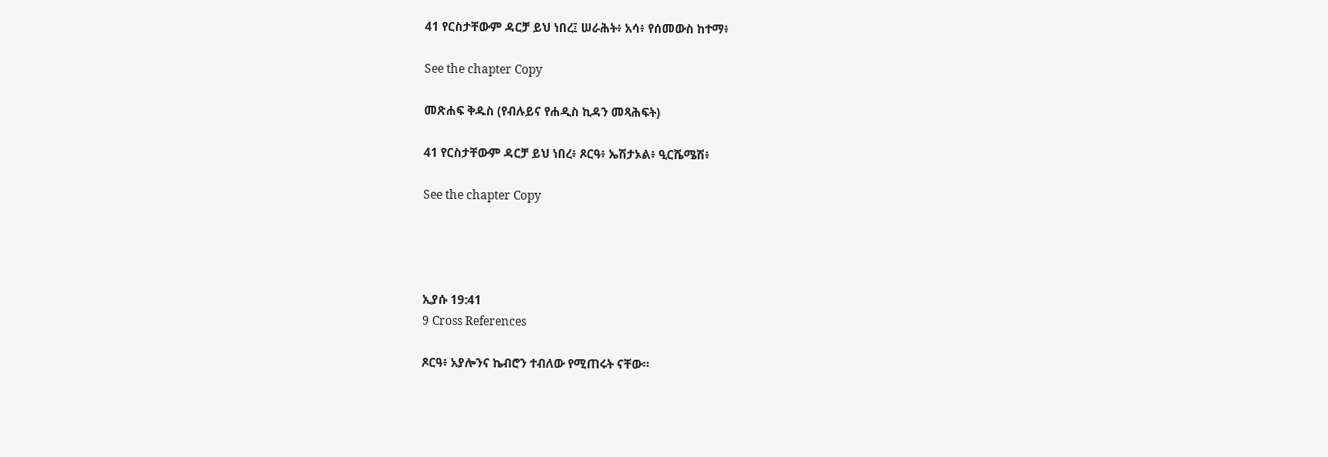41 የርስታቸውም ዳርቻ ይህ ነበረ፤ ሠራሕት፥ አሳ፥ የሰመውስ ከተማ፥

See the chapter Copy

መጽሐፍ ቅዱስ (የብሉይና የሐዲስ ኪዳን መጻሕፍት)

41 የርስታቸውም ዳርቻ ይህ ነበረ፥ ጾርዓ፥ ኤሽታኦል፥ ዒርሼሜሽ፥

See the chapter Copy




ኢያሱ 19:41
9 Cross References

ጾርዓ፥ አያሎንና ኬብሮን ተብለው የሚጠሩት ናቸው።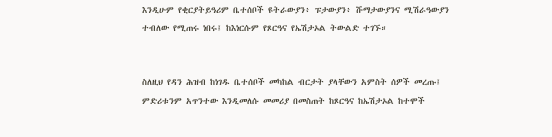እንዲሁም የቂርያትይዓሪም ቤተሰቦች ዩትራውያን፥ ፑታውያን፥ ሹማታውያንና ሚሽራዓውያን ተብለው የሚጠሩ ነበሩ፤ ከእነርሱም የጾርዓና የኤሽታኦል ትውልድ ተገኙ።


ስለዚህ የዳን ሕዝብ ከነገዱ ቤተሰቦች መካከል ብርታት ያላቸውን አምስት ሰዎች መረጡ፤ ምድሪቱንም አጥንተው እንዲመለሱ መመሪያ በመስጠት ከጾርዓና ከኤሽታኦል ከተሞች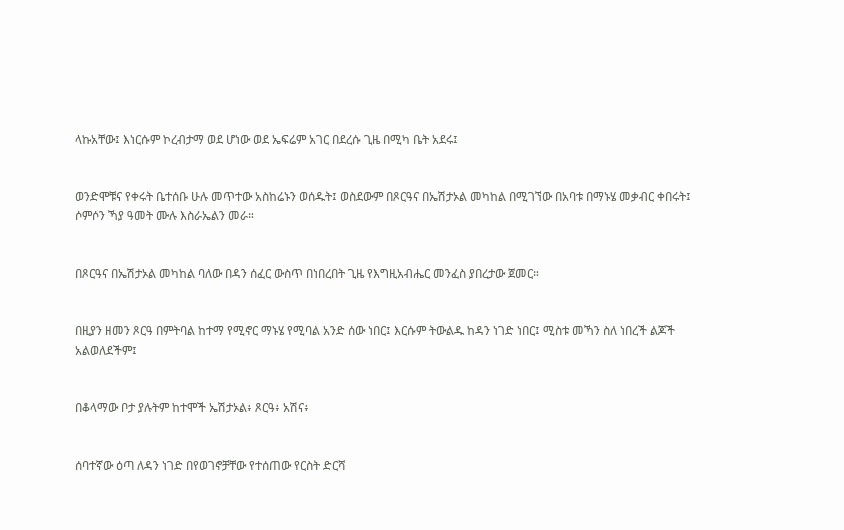ላኩአቸው፤ እነርሱም ኮረብታማ ወደ ሆነው ወደ ኤፍሬም አገር በደረሱ ጊዜ በሚካ ቤት አደሩ፤


ወንድሞቹና የቀሩት ቤተሰቡ ሁሉ መጥተው አስከሬኑን ወሰዱት፤ ወስደውም በጾርዓና በኤሽታኦል መካከል በሚገኘው በአባቱ በማኑሄ መቃብር ቀበሩት፤ ሶምሶን ኻያ ዓመት ሙሉ እስራኤልን መራ።


በጾርዓና በኤሽታኦል መካከል ባለው በዳን ሰፈር ውስጥ በነበረበት ጊዜ የእግዚአብሔር መንፈስ ያበረታው ጀመር።


በዚያን ዘመን ጾርዓ በምትባል ከተማ የሚኖር ማኑሄ የሚባል አንድ ሰው ነበር፤ እርሱም ትውልዱ ከዳን ነገድ ነበር፤ ሚስቱ መኻን ስለ ነበረች ልጆች አልወለደችም፤


በቆላማው ቦታ ያሉትም ከተሞች ኤሽታኦል፥ ጾርዓ፥ አሽና፥


ሰባተኛው ዕጣ ለዳን ነገድ በየወገኖቻቸው የተሰጠው የርስት ድርሻ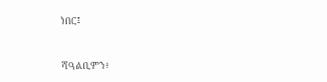ነበር፤


ሻዓልቢምን፥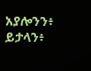አያሎንን፥ ይታላን፥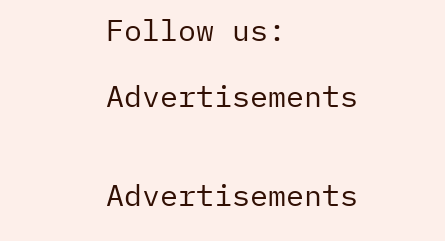Follow us:

Advertisements


Advertisements